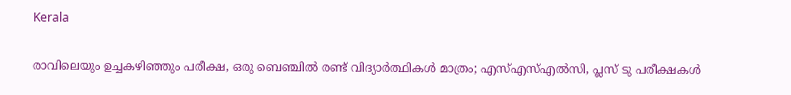Kerala

രാവിലെയും ഉച്ചകഴിഞ്ഞും പരീക്ഷ, ഒരു ബെഞ്ചില്‍ രണ്ട് വിദ്യാര്‍ത്ഥികള്‍ മാത്രം; എസ്എസ്എല്‍സി, പ്ലസ് ടു പരീക്ഷകള്‍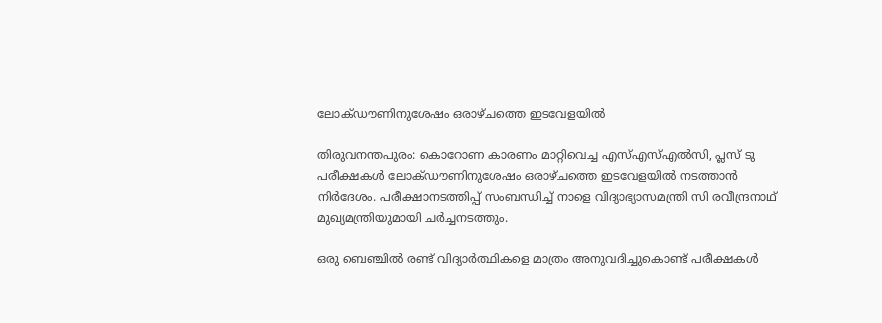ലോക്ഡൗണിനുശേഷം ഒരാഴ്ചത്തെ ഇടവേളയില്‍

തിരുവനന്തപുരം: കൊറോണ കാരണം മാറ്റിവെച്ച എസ്എസ്എല്‍സി, പ്ലസ് ടു പരീക്ഷകള്‍ ലോക്ഡൗണിനുശേഷം ഒരാഴ്ചത്തെ ഇടവേളയില്‍ നടത്താന്‍ നിര്‍ദേശം. പരീക്ഷാനടത്തിപ്പ് സംബന്ധിച്ച് നാളെ വിദ്യാഭ്യാസമന്ത്രി സി രവീന്ദ്രനാഥ് മുഖ്യമന്ത്രിയുമായി ചര്‍ച്ചനടത്തും.

ഒരു ബെഞ്ചില്‍ രണ്ട് വിദ്യാര്‍ത്ഥികളെ മാത്രം അനുവദിച്ചുകൊണ്ട് പരീക്ഷകള്‍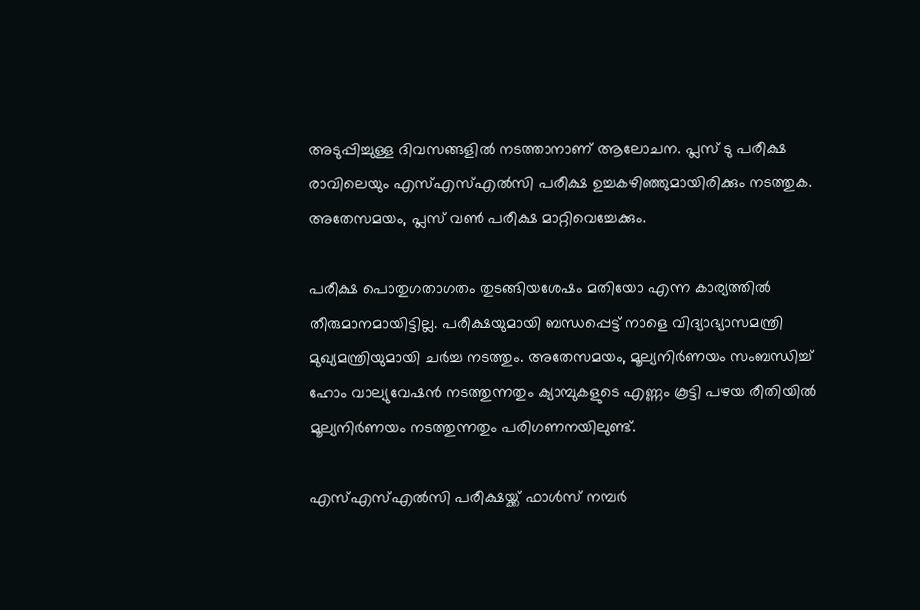അടുപ്പിച്ചുള്ള ദിവസങ്ങളില്‍ നടത്താനാണ് ആലോചന. പ്ലസ് ടു പരീക്ഷ രാവിലെയും എസ്എസ്എല്‍സി പരീക്ഷ ഉച്ചകഴിഞ്ഞുമായിരിക്കും നടത്തുക. അതേസമയം, പ്ലസ് വണ്‍ പരീക്ഷ മാറ്റിവെച്ചേക്കും.

പരീക്ഷ പൊതുഗതാഗതം തുടങ്ങിയശേഷം മതിയോ എന്ന കാര്യത്തില്‍ തീരുമാനമായിട്ടില്ല. പരീക്ഷയുമായി ബന്ധപ്പെട്ട് നാളെ വിദ്യാഭ്യാസമന്ത്രി മുഖ്യമന്ത്രിയുമായി ചര്‍ച്ച നടത്തും. അതേസമയം, മൂല്യനിര്‍ണയം സംബന്ധിച്ച് ഹോം വാല്യുവേഷന്‍ നടത്തുന്നതും ക്യാമ്പുകളുടെ എണ്ണം കൂട്ടി പഴയ രീതിയില്‍ മൂല്യനിര്‍ണയം നടത്തുന്നതും പരിഗണനയിലുണ്ട്.

എസ്എസ്എല്‍സി പരീക്ഷയ്ക്ക് ഫാള്‍സ് നമ്പര്‍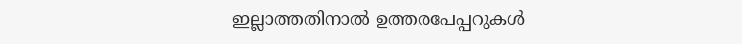ഇല്ലാത്തതിനാല്‍ ഉത്തരപേപ്പറുകള്‍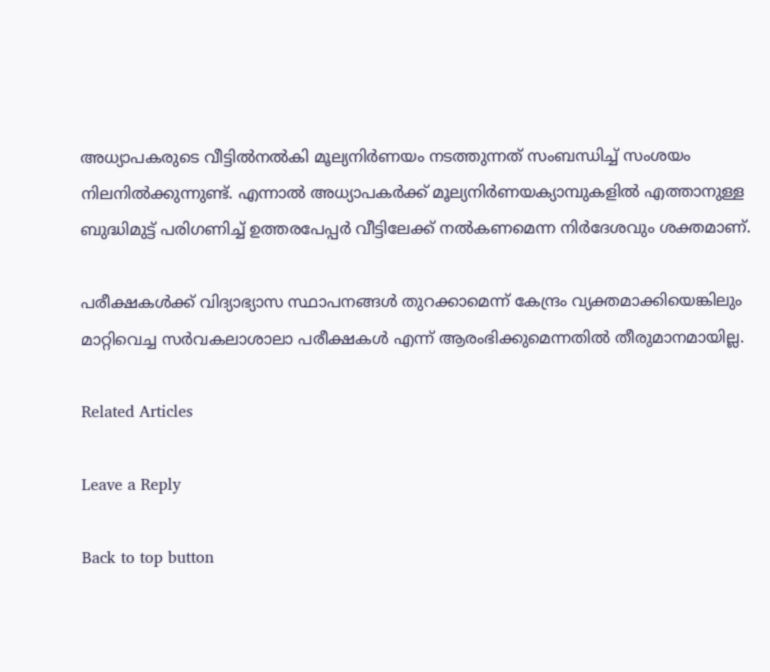അധ്യാപകരുടെ വീട്ടില്‍നല്‍കി മൂല്യനിര്‍ണയം നടത്തുന്നത് സംബന്ധിച്ച് സംശയം നിലനില്‍ക്കുന്നുണ്ട്. എന്നാല്‍ അധ്യാപകര്‍ക്ക് മൂല്യനിര്‍ണയക്യാമ്പുകളില്‍ എത്താനുള്ള ബുദ്ധിമുട്ട് പരിഗണിച്ച് ഉത്തരപേപ്പര്‍ വീട്ടിലേക്ക് നല്‍കണമെന്ന നിര്‍ദേശവും ശക്തമാണ്.

പരീക്ഷകള്‍ക്ക് വിദ്യാഭ്യാസ സ്ഥാപനങ്ങള്‍ തുറക്കാമെന്ന് കേന്ദ്രം വ്യക്തമാക്കിയെങ്കിലും മാറ്റിവെച്ച സര്‍വകലാശാലാ പരീക്ഷകള്‍ എന്ന് ആരംഭിക്കുമെന്നതില്‍ തീരുമാനമായില്ല.

Related Articles

Leave a Reply

Back to top button